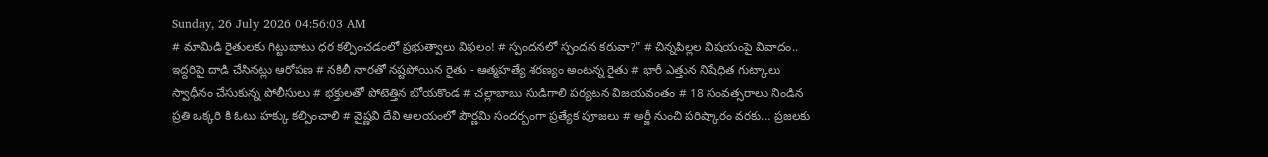Sunday, 26 July 2026 04:56:03 AM
# మామిడి రైతులకు గిట్టుబాటు ధర కల్పించడంలో ప్రభుత్వాలు విఫలం! # స్పందనలో స్పందన కరువా?" # చిన్నపిల్లల విషయంపై వివాదం.. ఇద్దరిపై దాడి చేసినట్లు ఆరోపణ # నకిలీ నారతో నష్టపోయిన రైతు - ఆత్మహత్యే శరణ్యం అంటన్న రైతు # భారీ ఎత్తున నిషేధిత గుట్కాలు స్వాధీనం చేసుకున్న పోలీసులు # భక్తులతో పోటెత్తిన బోయకొండ # చల్లాబాబు సుడిగాలి పర్యటన విజయవంతం # 18 సంవత్సరాలు నిండిన ప్రతి ఒక్కరి కి ఓటు హక్కు కల్పించాలి # వైష్ణవి దేవి ఆలయంలో పౌర్ణమి సందర్బంగా ప్రత్యేక పూజలు # అర్జీ నుంచి పరిష్కారం వరకు… ప్రజలకు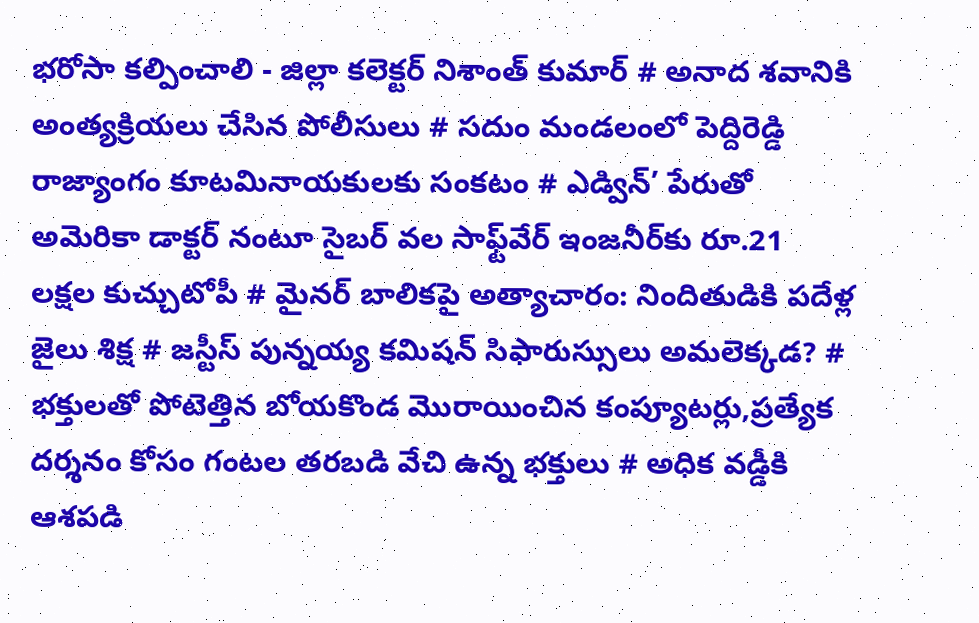భరోసా కల్పించాలి - జిల్లా కలెక్టర్ నిశాంత్ కుమార్ # అనాద శవానికి అంత్యక్రియలు చేసిన పోలీసులు # సదుం మండలంలో పెద్దిరెడ్డి రాజ్యాంగం కూటమినాయకులకు సంకటం # ఎడ్విన్’ పేరుతో అమెరికా డాక్టర్ నంటూ సైబర్ వల సాఫ్ట్‌వేర్ ఇంజనీర్‌కు రూ.21 లక్షల కుచ్చుటోపీ # మైనర్ బాలికపై అత్యాచారం: నిందితుడికి పదేళ్ల జైలు శిక్ష # జస్టీస్ పున్నయ్య కమిషన్ సిఫారుస్సులు అమలెక్కడ? # భక్తులతో పోటెత్తిన బోయకొండ మొరాయించిన కంప్యూటర్లు,ప్రత్యేక దర్శనం కోసం గంటల తరబడి వేచి ఉన్న భక్తులు # అధిక వడ్డీకి ఆశపడి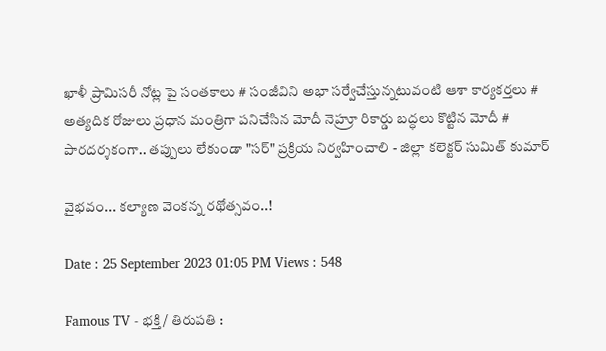ఖాళీ ప్రామిసరీ నోట్ల పై సంతకాలు # సంజీవిని అభా సర్వేచేస్తున్నటువంటి ఆశా కార్యకర్తలు # అత్యదిక రోజులు ప్రధాన మంత్రిగా పనిచేసిన మోదీ నెహ్రూ రికార్డు బద్ధలు కొట్టిన మోదీ # పారదర్శకంగా.. తప్పులు లేకుండా "సర్" ప్రక్రియ నిర్వహించాలి - జిల్లా కలెక్టర్ సుమిత్ కుమార్

వైభవం... కల్యాణ వెంకన్న రథోత్సవం..!

Date : 25 September 2023 01:05 PM Views : 548

Famous TV - భక్తి / తిరుపతి :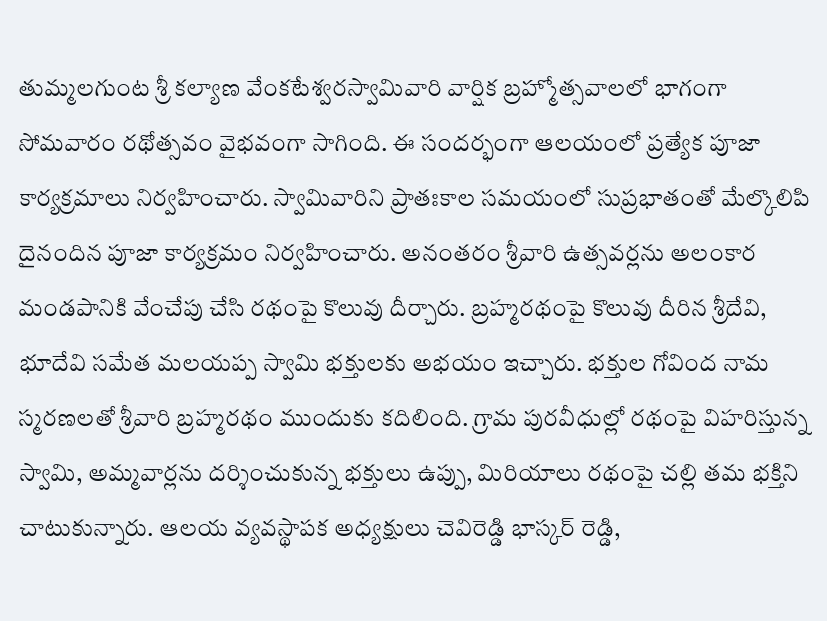తుమ్మలగుంట శ్రీ కల్యాణ వేంకటేశ్వరస్వామివారి వార్షిక బ్రహ్మోత్సవాలలో భాగంగా సోమవారం రథోత్సవం వైభవంగా సాగింది. ఈ సందర్భంగా ఆలయంలో ప్రత్యేక పూజా కార్యక్రమాలు నిర్వహించారు. స్వామివారిని ప్రాతఃకాల సమయంలో సుప్రభాతంతో మేల్కొలిపి దైనందిన పూజా కార్యక్రమం నిర్వహించారు. అనంతరం శ్రీవారి ఉత్సవర్లను అలంకార మండపానికి వేంచేపు చేసి రథంపై కొలువు దీర్చారు. బ్రహ్మరథంపై కొలువు దీరిన శ్రీదేవి, భూదేవి సమేత మలయప్ప స్వామి భక్తులకు అభయం ఇచ్చారు. భక్తుల గోవింద నామ స్మరణలతో శ్రీవారి బ్రహ్మరథం ముందుకు కదిలింది. గ్రామ పురవీధుల్లో రథంపై విహరిస్తున్న స్వామి, అమ్మవార్లను దర్శించుకున్న భక్తులు ఉప్పు, మిరియాలు రథంపై చల్లి తమ భక్తిని చాటుకున్నారు. ఆలయ వ్యవస్థాపక అధ్యక్షులు చెవిరెడ్డి భాస్కర్ రెడ్డి,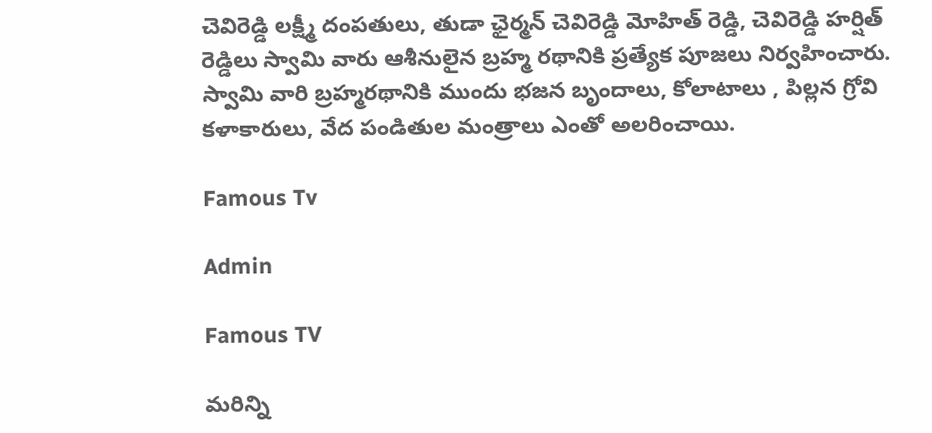చెవిరెడ్డి లక్ష్మీ దంపతులు, తుడా ఛైర్మన్ చెవిరెడ్డి మోహిత్ రెడ్డి, చెవిరెడ్డి హర్షిత్ రెడ్డిలు స్వామి వారు ఆశీనులైన బ్రహ్మ రథానికి ప్రత్యేక పూజలు నిర్వహించారు. స్వామి వారి బ్రహ్మరథానికి ముందు భజన బృందాలు, కోలాటాలు , పిల్లన గ్రోవి కళాకారులు, వేద పండితుల మంత్రాలు ఎంతో అలరించాయి.

Famous Tv

Admin

Famous TV

మరిన్ని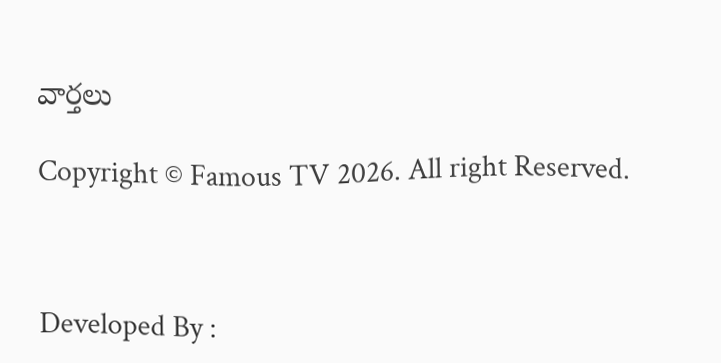వార్తలు

Copyright © Famous TV 2026. All right Reserved.



Developed By :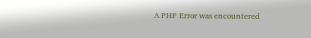A PHP Error was encountered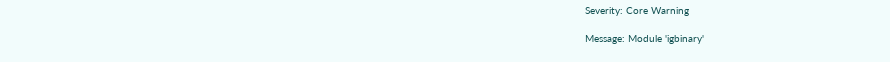Severity: Core Warning

Message: Module 'igbinary'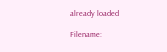already loaded

Filename: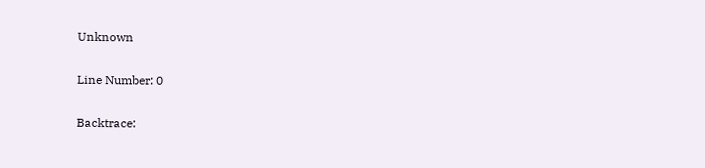Unknown

Line Number: 0

Backtrace: